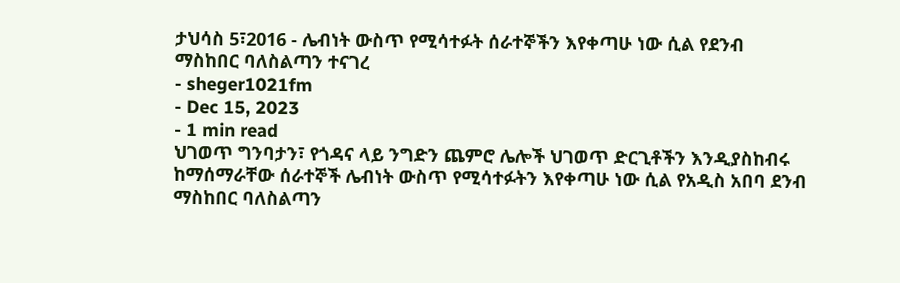ታህሳስ 5፣2016 - ሌብነት ውስጥ የሚሳተፉት ሰራተኞችን እየቀጣሁ ነው ሲል የደንብ ማስከበር ባለስልጣን ተናገረ
- sheger1021fm
- Dec 15, 2023
- 1 min read
ህገወጥ ግንባታን፣ የጎዳና ላይ ንግድን ጨምሮ ሌሎች ህገወጥ ድርጊቶችን እንዲያስከብሩ ከማሰማራቸው ሰራተኞች ሌብነት ውስጥ የሚሳተፉትን እየቀጣሁ ነው ሲል የአዲስ አበባ ደንብ ማስከበር ባለስልጣን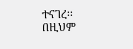ተናገረ፡፡
በዚህም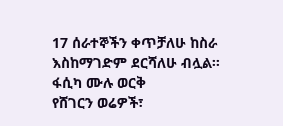17 ሰራተኞችን ቀጥቻለሁ ከስራ እስከማገድም ደርሻለሁ ብሏል፡፡
ፋሲካ ሙሉ ወርቅ
የሸገርን ወሬዎች፣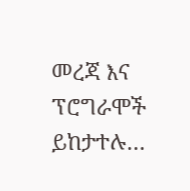መረጃ እና ፕሮግራሞች ይከታተሉ…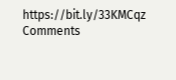https://bit.ly/33KMCqz
Comments